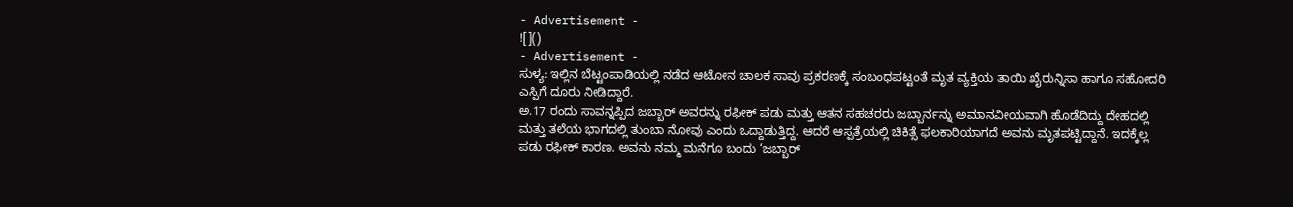- Advertisement -
![]()
- Advertisement -
ಸುಳ್ಯ: ಇಲ್ಲಿನ ಬೆಟ್ಟಂಪಾಡಿಯಲ್ಲಿ ನಡೆದ ಆಟೋನ ಚಾಲಕ ಸಾವು ಪ್ರಕರಣಕ್ಕೆ ಸಂಬಂಧಪಟ್ಟಂತೆ ಮೃತ ವ್ಯಕ್ತಿಯ ತಾಯಿ ಖೈರುನ್ನಿಸಾ ಹಾಗೂ ಸಹೋದರಿ ಎಸ್ಪಿಗೆ ದೂರು ನೀಡಿದ್ದಾರೆ.
ಅ.17 ರಂದು ಸಾವನ್ನಪ್ಪಿದ ಜಬ್ಬಾರ್ ಅವರನ್ನು ರಫೀಕ್ ಪಡು ಮತ್ತು ಆತನ ಸಹಚರರು ಜಬ್ಬಾರ್ನನ್ನು ಅಮಾನವೀಯವಾಗಿ ಹೊಡೆದಿದ್ದು ದೇಹದಲ್ಲಿ ಮತ್ತು ತಲೆಯ ಭಾಗದಲ್ಲಿ ತುಂಬಾ ನೋವು ಎಂದು ಒದ್ದಾಡುತ್ತಿದ್ದ. ಆದರೆ ಆಸ್ಪತ್ರೆಯಲ್ಲಿ ಚಿಕಿತ್ಸೆ ಫಲಕಾರಿಯಾಗದೆ ಅವನು ಮೃತಪಟ್ಟಿದ್ದಾನೆ. ಇದಕ್ಕೆಲ್ಲ ಪಡು ರಫೀಕ್ ಕಾರಣ. ಅವನು ನಮ್ಮ ಮನೆಗೂ ಬಂದು ‘ಜಬ್ಬಾರ್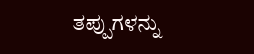ತಪ್ಪುಗಳನ್ನು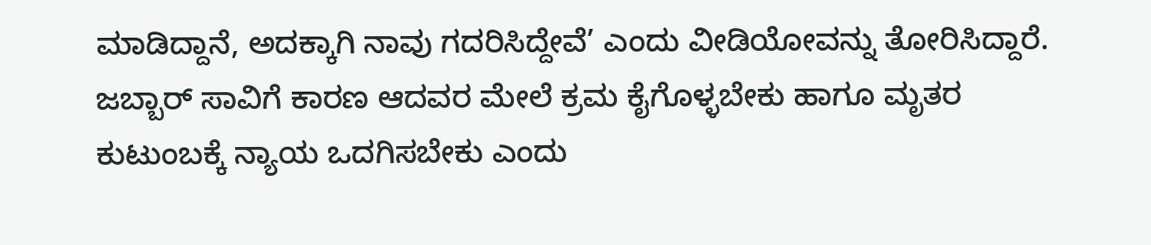ಮಾಡಿದ್ದಾನೆ, ಅದಕ್ಕಾಗಿ ನಾವು ಗದರಿಸಿದ್ದೇವೆ’ ಎಂದು ವೀಡಿಯೋವನ್ನು ತೋರಿಸಿದ್ದಾರೆ. ಜಬ್ಬಾರ್ ಸಾವಿಗೆ ಕಾರಣ ಆದವರ ಮೇಲೆ ಕ್ರಮ ಕೈಗೊಳ್ಳಬೇಕು ಹಾಗೂ ಮೃತರ ಕುಟುಂಬಕ್ಕೆ ನ್ಯಾಯ ಒದಗಿಸಬೇಕು ಎಂದು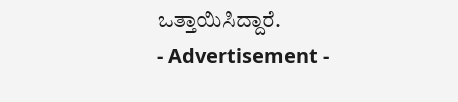ಒತ್ತಾಯಿಸಿದ್ದಾರೆ.
- Advertisement -